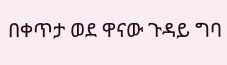በቀጥታ ወደ ዋናው ጉዳይ ግባ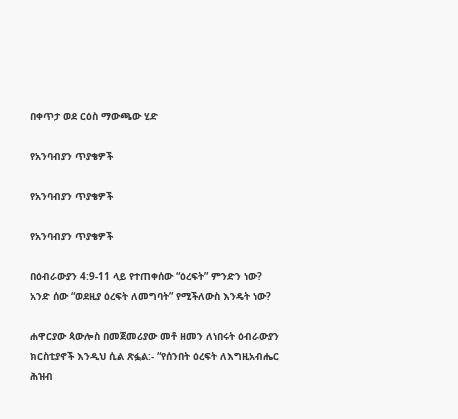በቀጥታ ወደ ርዕስ ማውጫው ሂድ

የአንባብያን ጥያቄዎች

የአንባብያን ጥያቄዎች

የአንባብያን ጥያቄዎች

በዕብራውያን 4:9-11 ላይ የተጠቀሰው “ዕረፍት” ምንድን ነው? አንድ ሰው “ወደዚያ ዕረፍት ለመግባት” የሚችለውስ እንዴት ነው?

ሐዋርያው ጳውሎስ በመጀመሪያው መቶ ዘመን ለነበሩት ዕብራውያን ክርስቲያኖች እንዲህ ሲል ጽፏል:- “የሰንበት ዕረፍት ለእግዚአብሔር ሕዝብ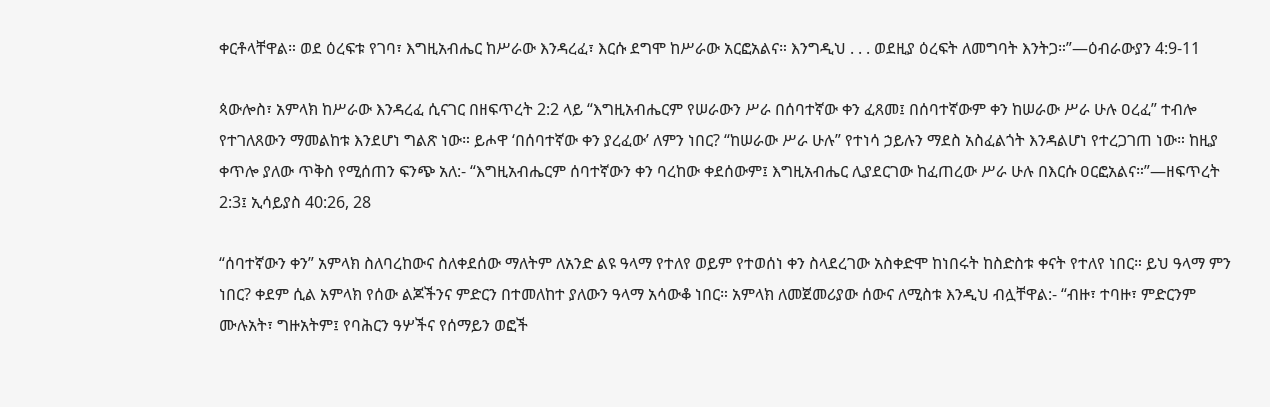ቀርቶላቸዋል። ወደ ዕረፍቱ የገባ፣ እግዚአብሔር ከሥራው እንዳረፈ፣ እርሱ ደግሞ ከሥራው አርፎአልና። እንግዲህ . . . ወደዚያ ዕረፍት ለመግባት እንትጋ።”—ዕብራውያን 4:9-11

ጳውሎስ፣ አምላክ ከሥራው እንዳረፈ ሲናገር በዘፍጥረት 2:2 ላይ “እግዚአብሔርም የሠራውን ሥራ በሰባተኛው ቀን ፈጸመ፤ በሰባተኛውም ቀን ከሠራው ሥራ ሁሉ ዐረፈ” ተብሎ የተገለጸውን ማመልከቱ እንደሆነ ግልጽ ነው። ይሖዋ ‘በሰባተኛው ቀን ያረፈው’ ለምን ነበር? “ከሠራው ሥራ ሁሉ” የተነሳ ኃይሉን ማደስ አስፈልጎት እንዳልሆነ የተረጋገጠ ነው። ከዚያ ቀጥሎ ያለው ጥቅስ የሚሰጠን ፍንጭ አለ:- “እግዚአብሔርም ሰባተኛውን ቀን ባረከው ቀደሰውም፤ እግዚአብሔር ሊያደርገው ከፈጠረው ሥራ ሁሉ በእርሱ ዐርፎአልና።”—ዘፍጥረት 2:3፤ ኢሳይያስ 40:26, 28

“ሰባተኛውን ቀን” አምላክ ስለባረከውና ስለቀደሰው ማለትም ለአንድ ልዩ ዓላማ የተለየ ወይም የተወሰነ ቀን ስላደረገው አስቀድሞ ከነበሩት ከስድስቱ ቀናት የተለየ ነበር። ይህ ዓላማ ምን ነበር? ቀደም ሲል አምላክ የሰው ልጆችንና ምድርን በተመለከተ ያለውን ዓላማ አሳውቆ ነበር። አምላክ ለመጀመሪያው ሰውና ለሚስቱ እንዲህ ብሏቸዋል:- “ብዙ፣ ተባዙ፣ ምድርንም ሙሉአት፣ ግዙአትም፤ የባሕርን ዓሦችና የሰማይን ወፎች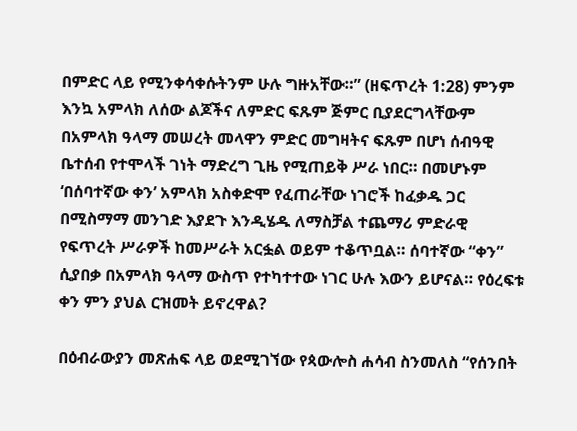በምድር ላይ የሚንቀሳቀሱትንም ሁሉ ግዙአቸው።” (ዘፍጥረት 1:28) ምንም እንኳ አምላክ ለሰው ልጆችና ለምድር ፍጹም ጅምር ቢያደርግላቸውም በአምላክ ዓላማ መሠረት መላዋን ምድር መግዛትና ፍጹም በሆነ ሰብዓዊ ቤተሰብ የተሞላች ገነት ማድረግ ጊዜ የሚጠይቅ ሥራ ነበር። በመሆኑም ‘በሰባተኛው ቀን’ አምላክ አስቀድሞ የፈጠራቸው ነገሮች ከፈቃዱ ጋር በሚስማማ መንገድ እያደጉ እንዲሄዱ ለማስቻል ተጨማሪ ምድራዊ የፍጥረት ሥራዎች ከመሥራት አርፏል ወይም ተቆጥቧል። ሰባተኛው “ቀን” ሲያበቃ በአምላክ ዓላማ ውስጥ የተካተተው ነገር ሁሉ እውን ይሆናል። የዕረፍቱ ቀን ምን ያህል ርዝመት ይኖረዋል?

በዕብራውያን መጽሐፍ ላይ ወደሚገኘው የጳውሎስ ሐሳብ ስንመለስ “የሰንበት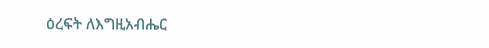ዕረፍት ለእግዚአብሔር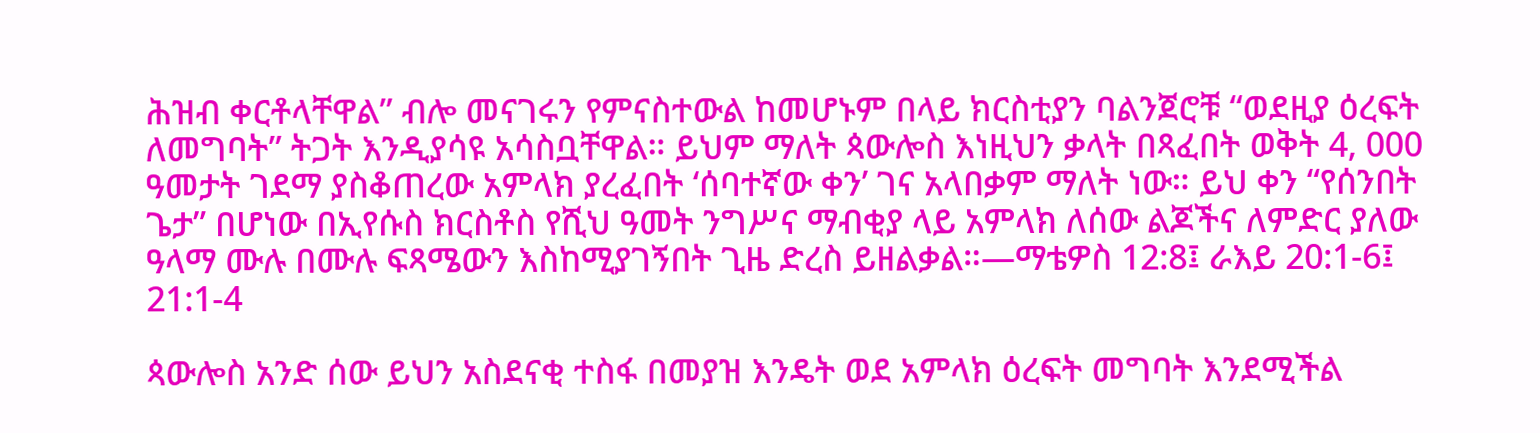ሕዝብ ቀርቶላቸዋል” ብሎ መናገሩን የምናስተውል ከመሆኑም በላይ ክርስቲያን ባልንጀሮቹ “ወደዚያ ዕረፍት ለመግባት” ትጋት እንዲያሳዩ አሳስቧቸዋል። ይህም ማለት ጳውሎስ እነዚህን ቃላት በጻፈበት ወቅት 4, 000 ዓመታት ገደማ ያስቆጠረው አምላክ ያረፈበት ‘ሰባተኛው ቀን’ ገና አላበቃም ማለት ነው። ይህ ቀን “የሰንበት ጌታ” በሆነው በኢየሱስ ክርስቶስ የሺህ ዓመት ንግሥና ማብቂያ ላይ አምላክ ለሰው ልጆችና ለምድር ያለው ዓላማ ሙሉ በሙሉ ፍጻሜውን እስከሚያገኝበት ጊዜ ድረስ ይዘልቃል።—ማቴዎስ 12:8፤ ራእይ 20:1-6፤ 21:1-4

ጳውሎስ አንድ ሰው ይህን አስደናቂ ተስፋ በመያዝ እንዴት ወደ አምላክ ዕረፍት መግባት እንደሚችል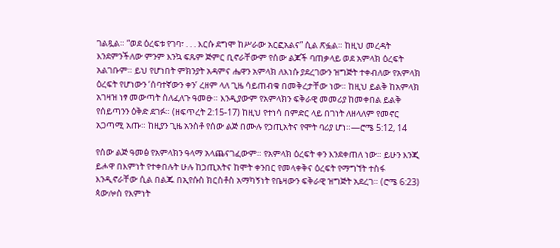ገልጿል። “ወደ ዕረፍቱ የገባ፣ . . . እርሱ ደግሞ ከሥራው አርፎአልና” ሲል ጽፏል። ከዚህ መረዳት እንደምንችለው ምንም እንኳ ፍጹም ጅምር ቢኖራቸውም የሰው ልጆች ባጠቃላይ ወደ አምላክ ዕረፍት አልገቡም። ይህ የሆነበት ምክንያት አዳምና ሔዋን አምላክ ለእነሱ ያደረገውን ዝግጅት ተቀብለው የአምላክ ዕረፍት የሆነውን ‘ሰባተኛውን ቀን’ ረዘም ላለ ጊዜ ሳይጠብቁ በመቅረታቸው ነው። ከዚህ ይልቅ ከአምላክ አገዛዝ ነፃ መውጣት ስለፈለጉ ዓመፁ። እንዲያውም የአምላክን ፍቅራዊ መመሪያ ከመቀበል ይልቅ የሰይጣንን ዕቅድ ደገፉ። (ዘፍጥረት 2:15-17) ከዚህ የተነሳ በምድር ላይ በገነት ለዘላለም የመኖር አጋጣሚ አጡ። ከዚያን ጊዜ አንስቶ የሰው ልጅ በሙሉ የኃጢአትና የሞት ባሪያ ሆነ።—ሮሜ 5:12, 14

የሰው ልጅ ዓመፅ የአምላክን ዓላማ አላጨናገፈውም። የአምላክ ዕረፍት ቀን እንደቀጠለ ነው። ይሁን እንጂ ይሖዋ በእምነት የተቀበሉት ሁሉ ከኃጢአትና ከሞት ቀንበር የመላቀቅና ዕረፍት የማግኘት ተስፋ እንዲኖራቸው ሲል በልጁ በኢየሱስ ክርስቶስ አማካኝነት የቤዛውን ፍቅራዊ ዝግጅት አደረገ። (ሮሜ 6:23) ጳውሎስ የእምነት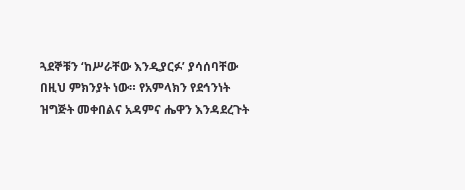ጓደኞቹን ‘ከሥራቸው እንዲያርፉ’ ያሳሰባቸው በዚህ ምክንያት ነው። የአምላክን የደኅንነት ዝግጅት መቀበልና አዳምና ሔዋን እንዳደረጉት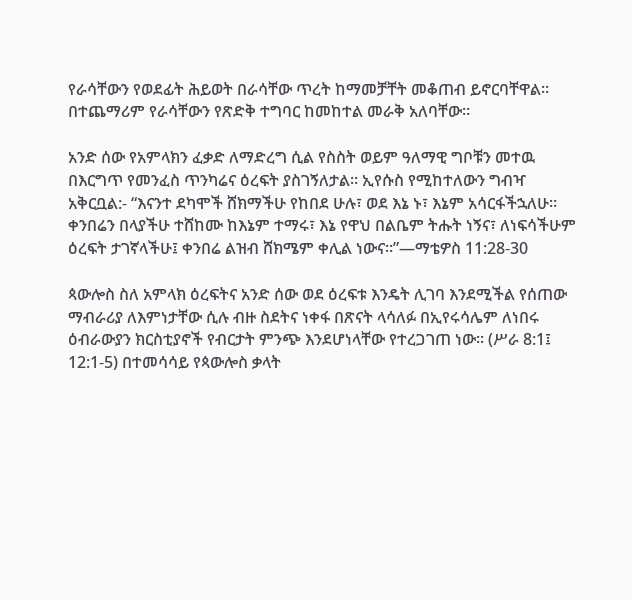የራሳቸውን የወደፊት ሕይወት በራሳቸው ጥረት ከማመቻቸት መቆጠብ ይኖርባቸዋል። በተጨማሪም የራሳቸውን የጽድቅ ተግባር ከመከተል መራቅ አለባቸው።

አንድ ሰው የአምላክን ፈቃድ ለማድረግ ሲል የስስት ወይም ዓለማዊ ግቦቹን መተዉ በእርግጥ የመንፈስ ጥንካሬና ዕረፍት ያስገኝለታል። ኢየሱስ የሚከተለውን ግብዣ አቅርቧል:- “እናንተ ደካሞች ሸክማችሁ የከበደ ሁሉ፣ ወደ እኔ ኑ፣ እኔም አሳርፋችኋለሁ። ቀንበሬን በላያችሁ ተሸከሙ ከእኔም ተማሩ፣ እኔ የዋህ በልቤም ትሑት ነኝና፣ ለነፍሳችሁም ዕረፍት ታገኛላችሁ፤ ቀንበሬ ልዝብ ሸክሜም ቀሊል ነውና።”—ማቴዎስ 11:28-30

ጳውሎስ ስለ አምላክ ዕረፍትና አንድ ሰው ወደ ዕረፍቱ እንዴት ሊገባ እንደሚችል የሰጠው ማብራሪያ ለእምነታቸው ሲሉ ብዙ ስደትና ነቀፋ በጽናት ላሳለፉ በኢየሩሳሌም ለነበሩ ዕብራውያን ክርስቲያኖች የብርታት ምንጭ እንደሆነላቸው የተረጋገጠ ነው። (ሥራ 8:1፤ 12:1-5) በተመሳሳይ የጳውሎስ ቃላት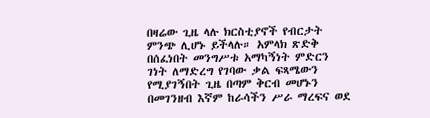በዛሬው ጊዜ ላሉ ክርስቲያኖች የብርታት ምንጭ ሊሆኑ ይችላሉ። አምላክ ጽድቅ በሰፈነበት መንግሥቱ አማካኝነት ምድርን ገነት ለማድረግ የገባው ቃል ፍጻሜውን የሚያገኝበት ጊዜ በጣም ቅርብ መሆኑን በመገንዘብ እኛም ከራሳችን ሥራ ማረፍና ወደ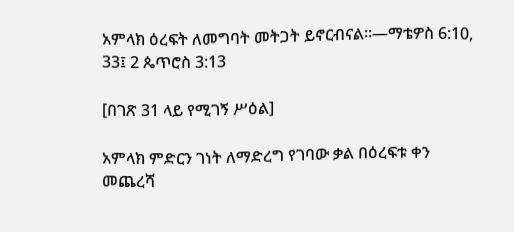አምላክ ዕረፍት ለመግባት መትጋት ይኖርብናል።—ማቴዎስ 6:10, 33፤ 2 ጴጥሮስ 3:13

[በገጽ 31 ላይ የሚገኝ ሥዕል]

አምላክ ምድርን ገነት ለማድረግ የገባው ቃል በዕረፍቱ ቀን መጨረሻ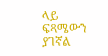ላይ ፍጻሜውን ያገኛል